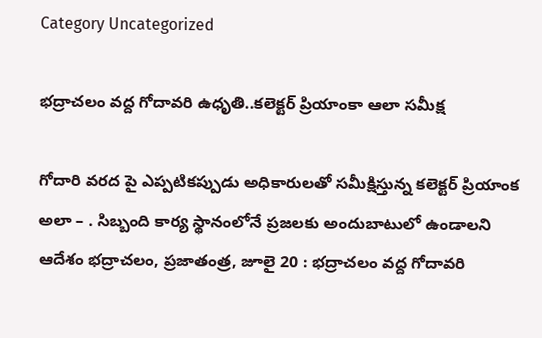Category Uncategorized

భద్రాచలం వద్ద గోదావరి ఉధృతి..కలెక్టర్ ప్రియాంకా ఆలా సమీక్ష

గోదారి వరద పై ఎప్పటికప్పుడు అధికారులతో సమీక్షిస్తున్న కలెక్టర్ ప్రియాంక అలా – . సిబ్బంది కార్య స్థానంలోనే ప్రజలకు అందుబాటులో ఉండాలని ఆదేశం భద్రాచలం, ప్రజాతంత్ర, జూలై 20 : భద్రాచలం వద్ద గోదావరి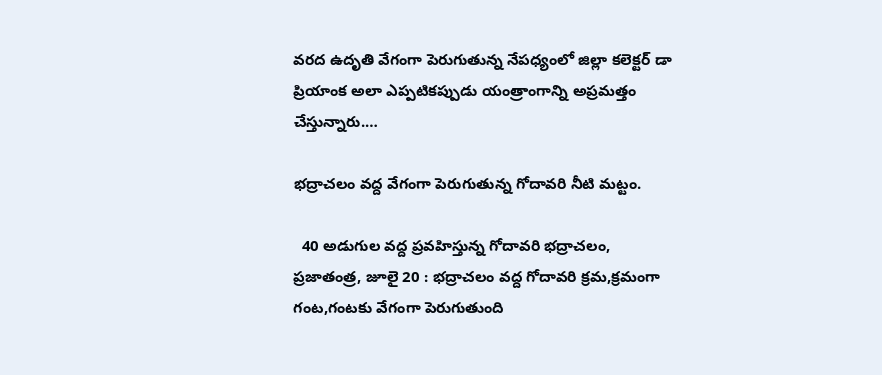వరద ఉదృతి వేగంగా పెరుగుతున్న నేపధ్యంలో జిల్లా కలెక్టర్ డా ప్రియాంక అలా ఎప్పటికప్పుడు యంత్రాంగాన్ని అప్రమత్తం చేస్తున్నారు.…

భద్రాచలం వద్ద వేగంగా పెరుగుతున్న గోదావరి నీటి మట్టం.

  40 అడుగుల వద్ద ప్రవహిస్తున్న గోదావరి భద్రాచలం, ప్రజాతంత్ర, జూలై 20 : భద్రాచలం వద్ద గోదావరి క్రమ,క్రమంగా గంట,గంటకు వేగంగా పెరుగుతుంది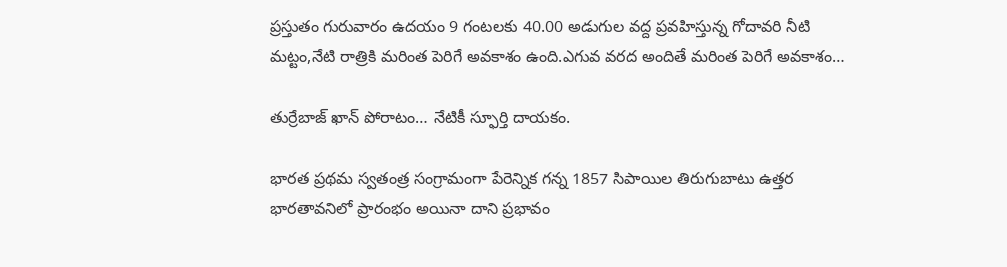ప్రస్తుతం గురువారం ఉదయం 9 గంటలకు 40.00 అడుగుల వద్ద ప్రవహిస్తున్న గోదావరి నీటి మట్టం,నేటి రాత్రికి మరింత పెరిగే అవకాశం ఉంది.ఎగువ వరద అందితే మరింత పెరిగే అవకాశం…

తుర్రేబాజ్‌ ‌ఖాన్‌ ‌పోరాటం… నేటికీ స్ఫూర్తి దాయకం.

భారత ప్రథమ స్వతంత్ర సంగ్రామంగా పేరెన్నిక గన్న 1857 సిపాయిల తిరుగుబాటు ఉత్తర భారతావనిలో ప్రారంభం అయినా దాని ప్రభావం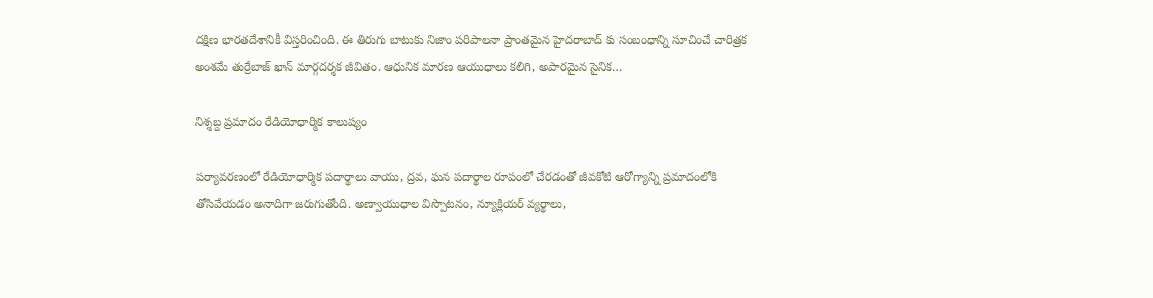దక్షిణ భారతదేశానికీ విస్తరించింది. ఈ తిరుగు బాటుకు నిజాం పరిపాలనా ప్రాంతమైన హైదరాబాద్‌ ‌కు సంబంధాన్ని సూచించే చారిత్రక అంశమే తుర్రేబాజ్‌ ‌ఖాన్‌ ‌మార్గదర్శక జీవితం. ఆధునిక మారణ ఆయుధాలు కలిగి, అపారమైన సైనిక…

నిశ్శబ్ద ప్రమాదం రేడియోధార్మిక కాలుష్యం

పర్యావరణంలో రేడియోధార్మిక పదార్థాలు వాయు, ద్రవ, ఘన పదార్థాల రూపంలో చేరడంతో జీవకోటి ఆరోగ్యాన్ని ప్రమాదంలోకి తోసివేయడం అనాదిగా జరుగుతోంది. అణ్వాయుధాల విస్పొటనం, న్యూక్లియర్‌ ‌వ్యర్థాలు,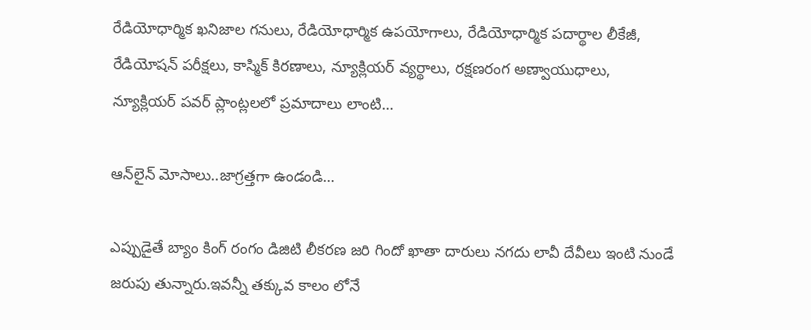రేడియోధార్మిక ఖనిజాల గనులు, రేడియోధార్మిక ఉపయోగాలు, రేడియోధార్మిక పదార్థాల లీకేజీ, రేడియోషన్‌ ‌పరీక్షలు, కాస్మిక్‌ ‌కిరణాలు, న్యూక్లియర్‌ ‌వ్యర్థాలు, రక్షణరంగ అణ్వాయుధాలు, న్యూక్లియర్‌ ‌పవర్‌ ‌ప్లాంట్లలలో ప్రమాదాలు లాంటి…

ఆన్‌లైన్‌ ‌మోసాలు..జాగ్రత్తగా ఉండండి…

ఎప్పుడైతే బ్యాం కింగ్‌ ‌రంగం డిజిటి లీకరణ జరి గిందో ఖాతా దారులు నగదు లావీ దేవీలు ఇంటి నుండే జరుపు తున్నారు.ఇవన్నీ తక్కువ కాలం లోనే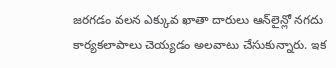జరగడం వలన ఎక్కువ ఖాతా దారులు ఆన్‌లైన్లో నగదు కార్యకలాపాలు చెయ్యడం అలవాటు చేసుకున్నారు. ఇక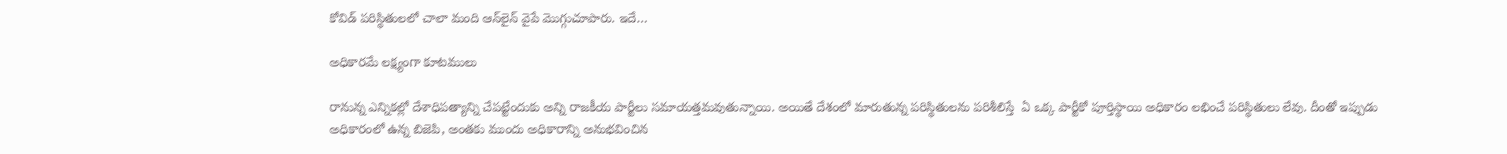కోవిడ్‌ ‌పరిస్థితులలో చాలా మంది ఆన్‌లైన్‌ ‌వైపే మొగ్గుచూపారు. ఇదే…

అధికారమే లక్ష్యంగా కూటములు

రానున్న ఎన్నికల్లో దేశాధిపత్యాన్ని చేపట్టేందుకు అన్ని రాజకీయ పార్టీలు సమాయత్తమవుతున్నాయి. అయితే దేశంలో మారుతున్న పరిస్థితులను పరిశీలిస్తే  ఏ ఒక్క పార్టీకో పూర్తిస్థాయి అధికారం లభించే పరిస్థితులు లేవు. దీంతో ఇప్పుడు అధికారంలో ఉన్న బిజెపి, అంతకు ముందు అధికారాన్ని అనుభవించిన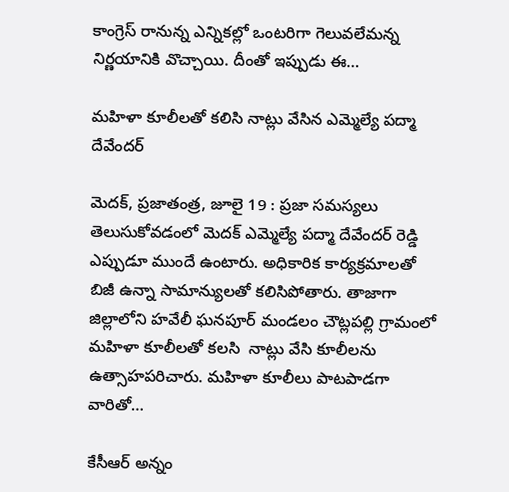కాంగ్రెస్‌ ‌రానున్న ఎన్నికల్లో ఒంటరిగా గెలువలేమన్న నిర్ణయానికి వొచ్చాయి. దీంతో ఇప్పుడు ఈ…

మహిళా కూలీలతో కలిసి నాట్లు వేసిన ఎమ్మెల్యే పద్మా దేవేందర్‌

మెదక్‌, ప్రజాతంత్ర, జూలై 19 : ప్రజా సమస్యలు తెలుసుకోవడంలో మెదక్‌ ఎమ్మెల్యే పద్మా దేవేందర్‌ ‌రెడ్డి ఎప్పుడూ ముందే ఉంటారు. అధికారిక కార్యక్రమాలతో బిజీ ఉన్నా సామాన్యులతో కలిసిపోతారు. తాజాగా జిల్లాలోని హవేలీ ఘనపూర్‌ ‌మండలం చౌట్లపల్లి గ్రామంలో మహిళా కూలీలతో కలసి  నాట్లు వేసి కూలీలను ఉత్సాహపరిచారు. మహిళా కూలీలు పాటపాడగా వారితో…

కేసీఆర్‌ అన్నం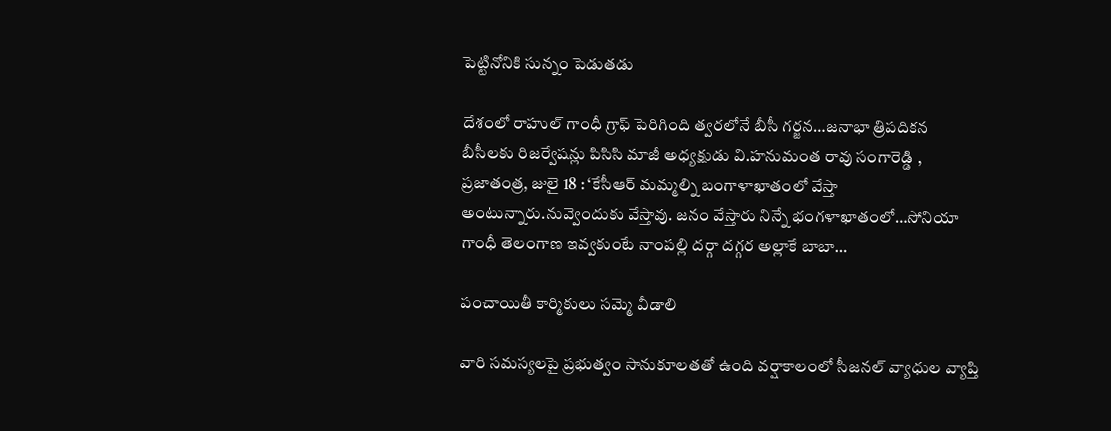పెట్టినోనికి సున్నం పెడుతడు

దేశంలో రాహుల్‌ ‌గాంధీ గ్రాఫ్‌ ‌పెరిగింది త్వరలోనే బీసీ గర్జన…జనాభా త్రిపదికన బీసీలకు రిజర్వేషన్లు పిసిసి మాజీ అధ్యక్షుడు వి.హనుమంత రావు సంగారెడ్డి , ప్రజాతంత్ర, జులై 18 : ‘కేసీఆర్‌ ‌మమ్మల్ని బంగాళాఖాతంలో వేస్తా అంటున్నారు.నువ్వెందుకు వేస్తావు. జనం వేస్తారు నిన్నే భంగళాఖాతంలో…సోనియా గాంధీ తెలంగాణ ఇవ్వకుంటే నాంపల్లి దర్గా దగ్గర అల్లాకే బాబా…

పంచాయితీ కార్మికులు సమ్మె వీడాలి

వారి సమస్యలపై ప్రభుత్వం సానుకూలతతో ఉంది వర్షాకాలంలో సీజనల్‌ ‌వ్యాధుల వ్యాప్తి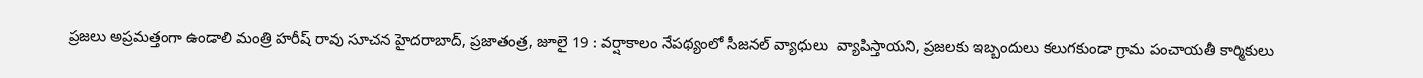ప్రజలు అప్రమత్తంగా ఉండాలి మంత్రి హరీష్‌ ‌రావు సూచన హైదరాబాద్‌, ప్రజాతంత్ర, జూలై 19 : వర్షాకాలం నేపథ్యంలో సీజనల్‌ ‌వ్యాధులు  వ్యాపిస్తాయని, ప్రజలకు ఇబ్బందులు కలుగకుండా గ్రామ పంచాయతీ కార్మికులు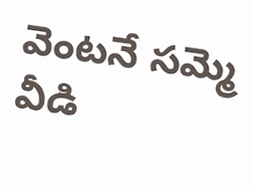వెంటనే సమ్మె వీడి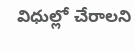విధుల్లో చేరాలని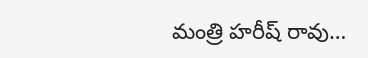మంత్రి హరీష్‌ ‌రావు…